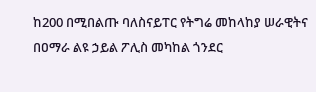ከ200 በሚበልጡ ባለስናይፐር የትግሬ መከላከያ ሠራዊትና በዐማራ ልዩ ኃይል ፖሊስ መካከል ጎንደር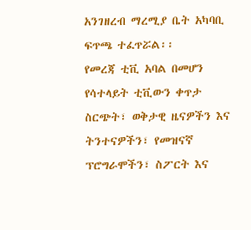አንገዘረብ ማረሚያ ቤት አካባቢ ፍጥጫ ተፈጥሯል፡፡
የመረጃ ቲቪ አባል በመሆን የሳተላይት ቲቪውን ቀጥታ ስርጭት፣ ወቅታዊ ዜናዎችን እና ትንተናዎችን፣ የመዝናኛ ፕሮግራሞችን፣ ስፖርት እና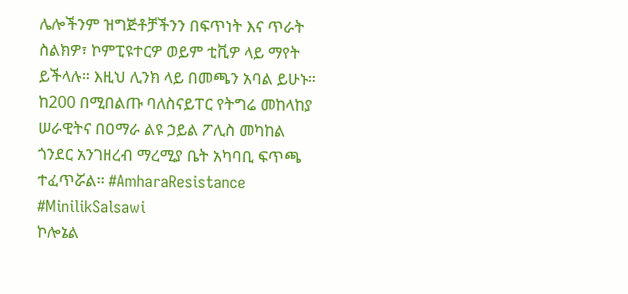ሌሎችንም ዝግጅቶቻችንን በፍጥነት እና ጥራት ስልክዎ፣ ኮምፒዩተርዎ ወይም ቲቪዎ ላይ ማየት ይችላሉ። እዚህ ሊንክ ላይ በመጫን አባል ይሁኑ።
ከ200 በሚበልጡ ባለስናይፐር የትግሬ መከላከያ ሠራዊትና በዐማራ ልዩ ኃይል ፖሊስ መካከል ጎንደር አንገዘረብ ማረሚያ ቤት አካባቢ ፍጥጫ ተፈጥሯል፡፡ #AmharaResistance #MinilikSalsawi
ኮሎኔል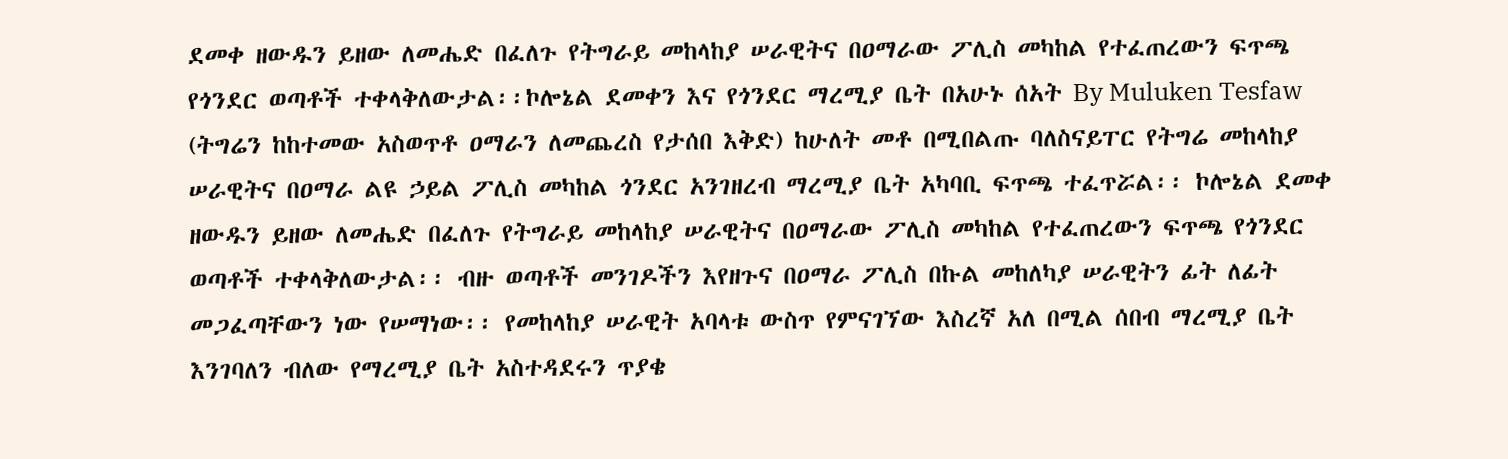ደመቀ ዘውዱን ይዘው ለመሔድ በፈለጉ የትግራይ መከላከያ ሠራዊትና በዐማራው ፖሊስ መካከል የተፈጠረውን ፍጥጫ የጎንደር ወጣቶች ተቀላቅለውታል፡፡ኮሎኔል ደመቀን እና የጎንደር ማረሚያ ቤት በአሁኑ ሰአት By Muluken Tesfaw (ትግሬን ከከተመው አስወጥቶ ዐማራን ለመጨረስ የታሰበ እቅድ) ከሁለት መቶ በሚበልጡ ባለስናይፐር የትግሬ መከላከያ ሠራዊትና በዐማራ ልዩ ኃይል ፖሊስ መካከል ጎንደር አንገዘረብ ማረሚያ ቤት አካባቢ ፍጥጫ ተፈጥሯል፡፡ ኮሎኔል ደመቀ ዘውዱን ይዘው ለመሔድ በፈለጉ የትግራይ መከላከያ ሠራዊትና በዐማራው ፖሊስ መካከል የተፈጠረውን ፍጥጫ የጎንደር ወጣቶች ተቀላቅለውታል፡፡ ብዙ ወጣቶች መንገዶችን እየዘጉና በዐማራ ፖሊስ በኩል መከለካያ ሠራዊትን ፊት ለፊት መጋፈጣቸውን ነው የሠማነው፡፡ የመከላከያ ሠራዊት አባላቱ ውስጥ የምናገኘው እስረኛ አለ በሚል ሰበብ ማረሚያ ቤት እንገባለን ብለው የማረሚያ ቤት አስተዳደሩን ጥያቄ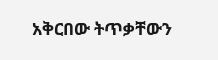አቅርበው ትጥቃቸውን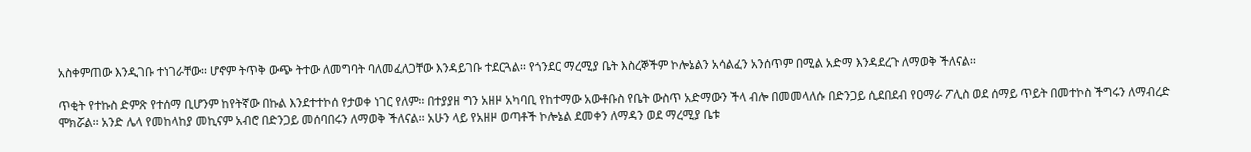አስቀምጠው እንዲገቡ ተነገራቸው፡፡ ሆኖም ትጥቅ ውጭ ትተው ለመግባት ባለመፈለጋቸው እንዳይገቡ ተደርጓል፡፡ የጎንደር ማረሚያ ቤት እስረኞችም ኮሎኔልን አሳልፈን አንሰጥም በሚል አድማ እንዳደረጉ ለማወቅ ችለናል፡፡

ጥቂት የተኩስ ድምጽ የተሰማ ቢሆንም ከየትኛው በኩል እንደተተኮሰ የታወቀ ነገር የለም፡፡ በተያያዘ ግን አዘዞ አካባቢ የከተማው አውቶቡስ የቤት ውስጥ አድማውን ችላ ብሎ በመመላለሱ በድንጋይ ሲደበደብ የዐማራ ፖሊስ ወደ ሰማይ ጥይት በመተኮስ ችግሩን ለማብረድ ሞክሯል፡፡ አንድ ሌላ የመከላከያ መኪናም አብሮ በድንጋይ መሰባበሩን ለማወቅ ችለናል፡፡ አሁን ላይ የአዘዞ ወጣቶች ኮሎኔል ደመቀን ለማዳን ወደ ማረሚያ ቤቱ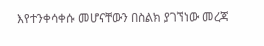እየተንቀሳቀሱ መሆናቸውን በስልክ ያገኘነው መረጃ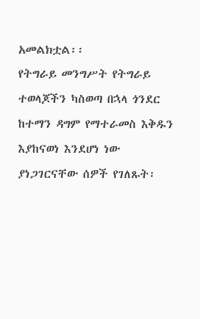አመልክቷል፡፡
የትግራይ መንግሥት የትግራይ ተወላጆችን ካስወጣ በኋላ ጎንደር ከተማን ዳግም የማተራመስ እቅዱን እያከናወነ እንደሆነ ነው ያነጋገርናቸው ሰዎች የገለጹት፡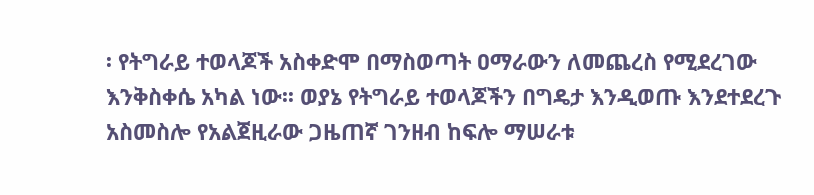፡ የትግራይ ተወላጆች አስቀድሞ በማስወጣት ዐማራውን ለመጨረስ የሚደረገው እንቅስቀሴ አካል ነው፡፡ ወያኔ የትግራይ ተወላጆችን በግዴታ እንዲወጡ እንደተደረጉ አስመስሎ የአልጀዚራው ጋዜጠኛ ገንዘብ ከፍሎ ማሠራቱ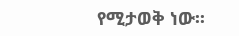የሚታወቅ ነው፡፡